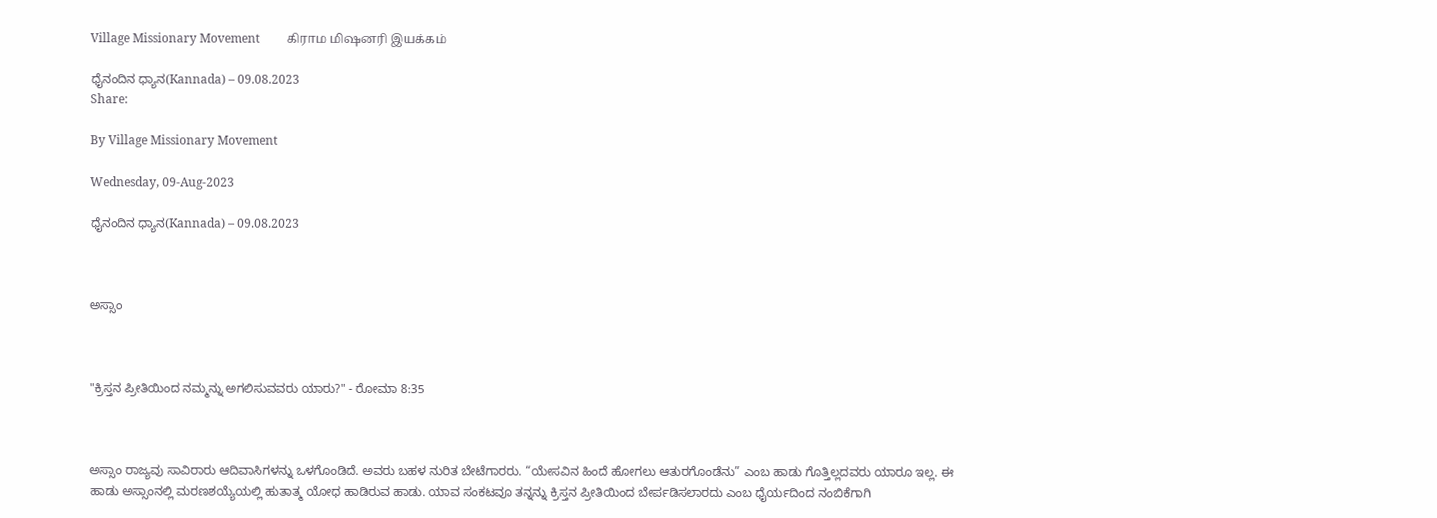Village Missionary Movement         கிராம மிஷனரி இயக்கம்

ಧೈನಂದಿನ ಧ್ಯಾನ(Kannada) – 09.08.2023
Share:

By Village Missionary Movement

Wednesday, 09-Aug-2023

ಧೈನಂದಿನ ಧ್ಯಾನ(Kannada) – 09.08.2023



ಅಸ್ಸಾಂ



"ಕ್ರಿಸ್ತನ ಪ್ರೀತಿಯಿಂದ ನಮ್ಮನ್ನು ಅಗಲಿಸುವವರು ಯಾರು?" - ರೋಮಾ 8:35



ಅಸ್ಸಾಂ ರಾಜ್ಯವು ಸಾವಿರಾರು ಆದಿವಾಸಿಗಳನ್ನು ಒಳಗೊಂಡಿದೆ. ಅವರು ಬಹಳ ನುರಿತ ಬೇಟೆಗಾರರು. “ಯೇಸವಿನ ಹಿಂದೆ ಹೋಗಲು ಆತುರಗೊಂಡೆನು” ಎಂಬ ಹಾಡು ಗೊತ್ತಿಲ್ಲದವರು ಯಾರೂ ಇಲ್ಲ. ಈ ಹಾಡು ಅಸ್ಸಾಂನಲ್ಲಿ ಮರಣಶಯ್ಯೆಯಲ್ಲಿ ಹುತಾತ್ಮ ಯೋಧ ಹಾಡಿರುವ ಹಾಡು. ಯಾವ ಸಂಕಟವೂ ತನ್ನನ್ನು ಕ್ರಿಸ್ತನ ಪ್ರೀತಿಯಿಂದ ಬೇರ್ಪಡಿಸಲಾರದು ಎಂಬ ಧೈರ್ಯದಿಂದ ನಂಬಿಕೆಗಾಗಿ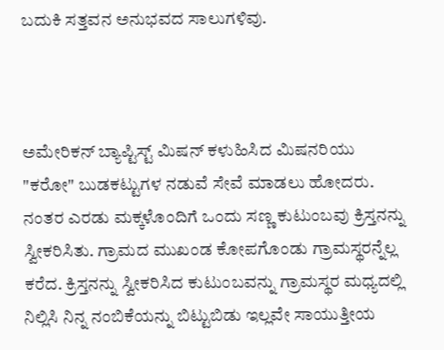ಬದುಕಿ ಸತ್ತವನ ಅನುಭವದ ಸಾಲುಗಳಿವು.



ಅಮೇರಿಕನ್ ಬ್ಯಾಪ್ಟಿಸ್ಟ್ ಮಿಷನ್ ಕಳುಹಿಸಿದ ಮಿಷನರಿಯು "ಕರೋ" ಬುಡಕಟ್ಟುಗಳ ನಡುವೆ ಸೇವೆ ಮಾಡಲು ಹೋದರು. ನಂತರ ಎರಡು ಮಕ್ಕಳೊಂದಿಗೆ ಒಂದು ಸಣ್ಣ ಕುಟುಂಬವು ಕ್ರಿಸ್ತನನ್ನು ಸ್ವೀಕರಿಸಿತು. ಗ್ರಾಮದ ಮುಖಂಡ ಕೋಪಗೊಂಡು ಗ್ರಾಮಸ್ಥರನ್ನೆಲ್ಲ ಕರೆದ. ಕ್ರಿಸ್ತನನ್ನು ಸ್ವೀಕರಿಸಿದ ಕುಟುಂಬವನ್ನು ಗ್ರಾಮಸ್ಥರ ಮಧ್ಯದಲ್ಲಿ ನಿಲ್ಲಿಸಿ ನಿನ್ನ ನಂಬಿಕೆಯನ್ನು ಬಿಟ್ಟುಬಿಡು ಇಲ್ಲವೇ ಸಾಯುತ್ತೀಯ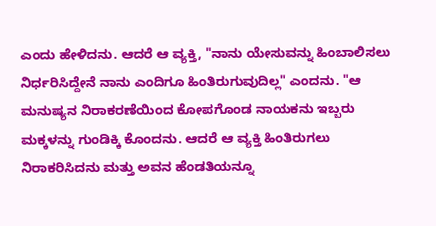ಎಂದು ಹೇಳಿದನು. ಆದರೆ ಆ ವ್ಯಕ್ತಿ, "ನಾನು ಯೇಸುವನ್ನು ಹಿಂಬಾಲಿಸಲು ನಿರ್ಧರಿಸಿದ್ದೇನೆ ನಾನು ಎಂದಿಗೂ ಹಿಂತಿರುಗುವುದಿಲ್ಲ" ಎಂದನು. "ಆ ಮನುಷ್ಯನ ನಿರಾಕರಣೆಯಿಂದ ಕೋಪಗೊಂಡ ನಾಯಕನು ಇಬ್ಬರು ಮಕ್ಕಳನ್ನು ಗುಂಡಿಕ್ಕಿ ಕೊಂದನು. ಆದರೆ ಆ ವ್ಯಕ್ತಿ ಹಿಂತಿರುಗಲು ನಿರಾಕರಿಸಿದನು ಮತ್ತು ಅವನ ಹೆಂಡತಿಯನ್ನೂ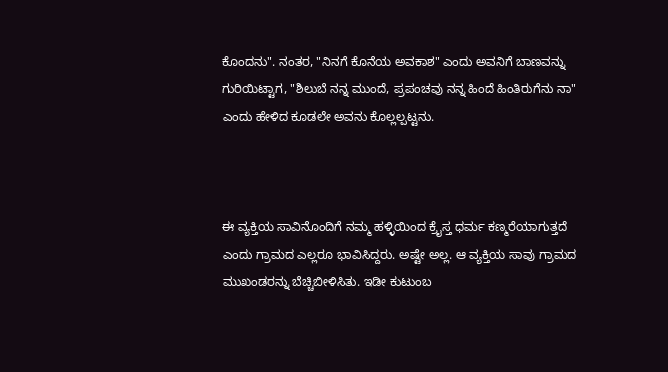ಕೊಂದನು". ನಂತರ, "ನಿನಗೆ ಕೊನೆಯ ಅವಕಾಶ" ಎಂದು ಅವನಿಗೆ ಬಾಣವನ್ನು ಗುರಿಯಿಟ್ಟಾಗ, "ಶಿಲುಬೆ ನನ್ನ ಮುಂದೆ, ಪ್ರಪಂಚವು ನನ್ನ ಹಿಂದೆ ಹಿಂತಿರುಗೆನು ನಾ" ಎಂದು ಹೇಳಿದ ಕೂಡಲೇ ಅವನು ಕೊಲ್ಲಲ್ಪಟ್ಟನು.



ಈ ವ್ಯಕ್ತಿಯ ಸಾವಿನೊಂದಿಗೆ ನಮ್ಮ ಹಳ್ಳಿಯಿಂದ ಕ್ರೈಸ್ತ ಧರ್ಮ ಕಣ್ಮರೆಯಾಗುತ್ತದೆ ಎಂದು ಗ್ರಾಮದ ಎಲ್ಲರೂ ಭಾವಿಸಿದ್ದರು. ಅಷ್ಟೇ ಅಲ್ಲ. ಆ ವ್ಯಕ್ತಿಯ ಸಾವು ಗ್ರಾಮದ ಮುಖಂಡರನ್ನು ಬೆಚ್ಚಿಬೀಳಿಸಿತು. ಇಡೀ ಕುಟುಂಬ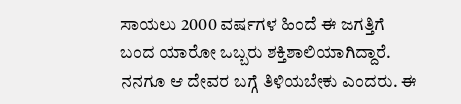ಸಾಯಲು 2000 ವರ್ಷಗಳ ಹಿಂದೆ ಈ ಜಗತ್ತಿಗೆ ಬಂದ ಯಾರೋ ಒಬ್ಬರು ಶಕ್ತಿಶಾಲಿಯಾಗಿದ್ದಾರೆ. ನನಗೂ ಆ ದೇವರ ಬಗ್ಗೆ ತಿಳಿಯಬೇಕು ಎಂದರು. ಈ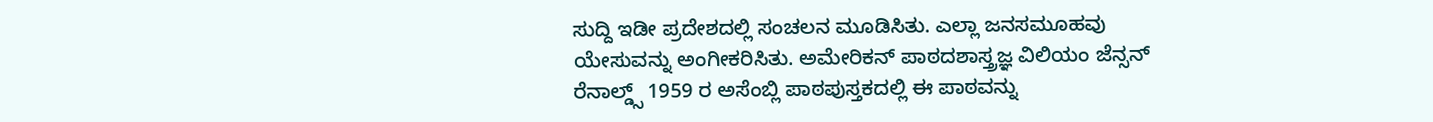ಸುದ್ದಿ ಇಡೀ ಪ್ರದೇಶದಲ್ಲಿ ಸಂಚಲನ ಮೂಡಿಸಿತು. ಎಲ್ಲಾ ಜನಸಮೂಹವು ಯೇಸುವನ್ನು ಅಂಗೀಕರಿಸಿತು. ಅಮೇರಿಕನ್ ಪಾಠದಶಾಸ್ತ್ರಜ್ಞ ವಿಲಿಯಂ ಜೆನ್ಸನ್ ರೆನಾಲ್ಡ್ಸ್ 1959 ರ ಅಸೆಂಬ್ಲಿ ಪಾಠಪುಸ್ತಕದಲ್ಲಿ ಈ ಪಾಠವನ್ನು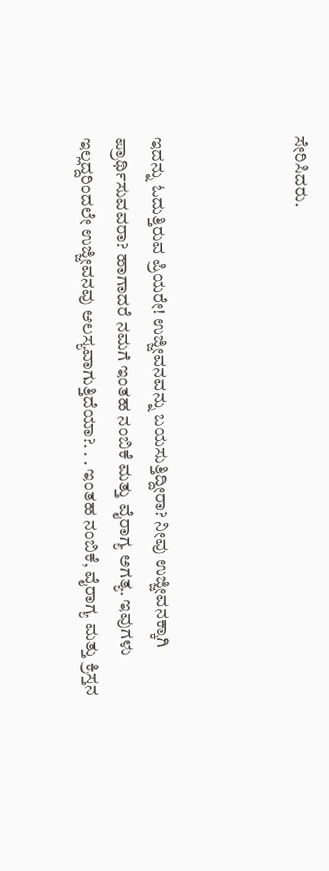ಸೇರಿಸಿದರು.



ಇದನ್ನು ಓದುತ್ತಿರುವ ಪ್ರಿಯರೇ! ಉಜ್ಜೀವನವನ್ನು ಬಯಸುತ್ತಿದ್ದೀರಾ? ನೀವು ಉಜ್ಜೀವನಕ್ಕಾಗಿ ಪ್ರಾರ್ಥಿಸುವವರಾ? ಹಾಗಾದರೆ ನಮಗೆ ಇಂತಹ ನಂಬಿಕೆ ಮತ್ತು ವೈರಾಗ್ಯ ಅಗತ್ಯ. ಇವುಗಳು ಇಲ್ಲದ್ದರಿಂದಲೇ ಉಜ್ಜೀವನವು ಆಲಸ್ಯವಾಗುತ್ತಿದೆಯಾ?. . . ಇಂತಹ ನಂಬಿಕೆ, ವೈರಾಗ್ಯ ಮತ್ತು ಕ್ರಿಸ್ತನ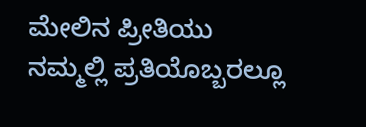ಮೇಲಿನ ಪ್ರೀತಿಯು ನಮ್ಮಲ್ಲಿ ಪ್ರತಿಯೊಬ್ಬರಲ್ಲೂ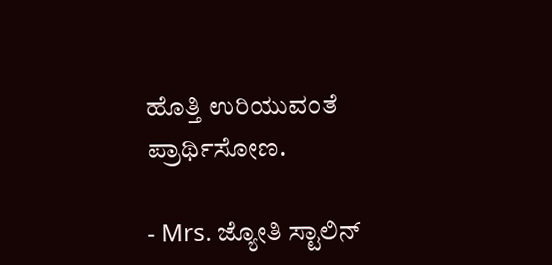ಹೊತ್ತಿ ಉರಿಯುವಂತೆ ಪ್ರಾರ್ಥಿಸೋಣ.

- Mrs. ಜ್ಯೋತಿ ಸ್ಟಾಲಿನ್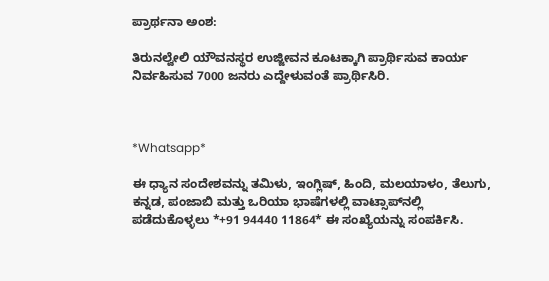ಪ್ರಾರ್ಥನಾ ಅಂಶ:

ತಿರುನಲ್ವೇಲಿ ಯೌವನಸ್ಥರ ಉಜ್ಜೀವನ ಕೂಟಕ್ಕಾಗಿ ಪ್ರಾರ್ಥಿಸುವ ಕಾರ್ಯ ನಿರ್ವಹಿಸುವ 7000 ಜನರು ಎದ್ದೇಳುವಂತೆ ಪ್ರಾರ್ಥಿಸಿರಿ.



*Whatsapp*

ಈ ಧ್ಯಾನ ಸಂದೇಶವನ್ನು ತಮಿಳು, ಇಂಗ್ಲಿಷ್, ಹಿಂದಿ, ಮಲಯಾಳಂ, ತೆಲುಗು, ಕನ್ನಡ, ಪಂಜಾಬಿ ಮತ್ತು ಒರಿಯಾ ಭಾಷೆಗಳಲ್ಲಿ ವಾಟ್ಸಾಪ್‌ನಲ್ಲಿ ಪಡೆದುಕೊಳ್ಳಲು *+91 94440 11864* ಈ ಸಂಖ್ಯೆಯನ್ನು ಸಂಪರ್ಕಿಸಿ.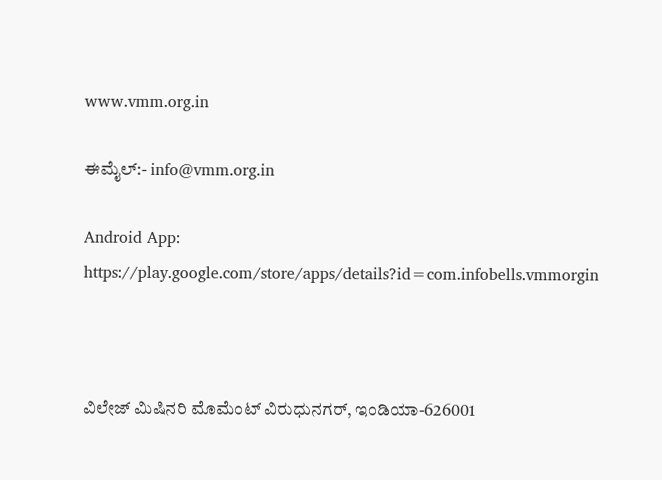www.vmm.org.in

ಈಮೈಲ್:- info@vmm.org.in

Android App: https://play.google.com/store/apps/details?id=com.infobells.vmmorgin



ವಿಲೇಜ್ ಮಿಷಿನರಿ ಮೊಮೆಂಟ್ ವಿರುಧುನಗರ್, ಇಂಡಿಯಾ-626001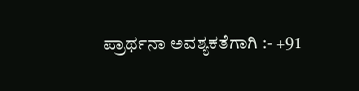ಪ್ರಾರ್ಥನಾ ಅವಶ್ಯಕತೆಗಾಗಿ :- +91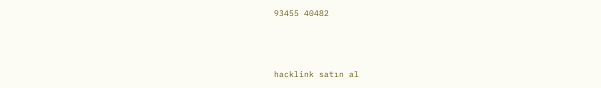93455 40482



hacklink satın al